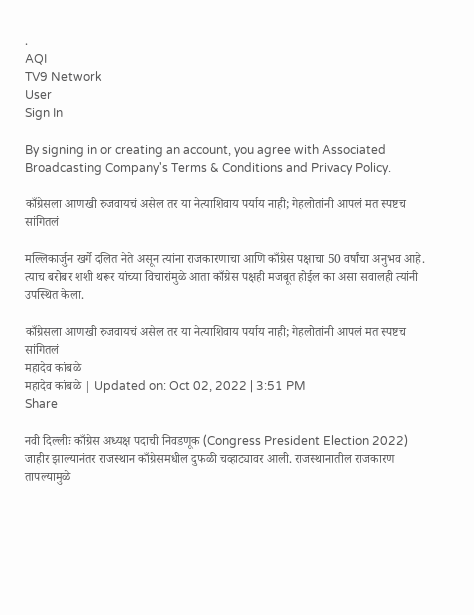.
AQI
TV9 Network
User
Sign In

By signing in or creating an account, you agree with Associated Broadcasting Company's Terms & Conditions and Privacy Policy.

काँग्रेसला आणखी रुजवायचं असेल तर या नेत्याशिवाय पर्याय नाही; गेहलोतांनी आपलं मत स्पष्टच सांगितलं

मल्लिकार्जुन खर्गे दलित नेते असून त्यांना राजकारणाचा आणि काँग्रेस पक्षाचा 50 वर्षांचा अनुभव आहे. त्याच बरोबर शशी थरूर यांच्या विचारांमुळे आता काँग्रेस पक्षही मजबूत होईल का असा सवालही त्यांनी उपस्थित केला.

काँग्रेसला आणखी रुजवायचं असेल तर या नेत्याशिवाय पर्याय नाही; गेहलोतांनी आपलं मत स्पष्टच सांगितलं
महादेव कांबळे
महादेव कांबळे | Updated on: Oct 02, 2022 | 3:51 PM
Share

नवी दिल्लीः काँग्रेस अध्यक्ष पदाची निवडणूक (Congress President Election 2022) जाहीर झाल्यानंतर राजस्थान काँग्रेसमधील दुफळी चव्हाट्यावर आली. राजस्थानातील राजकारण तापल्यामुळे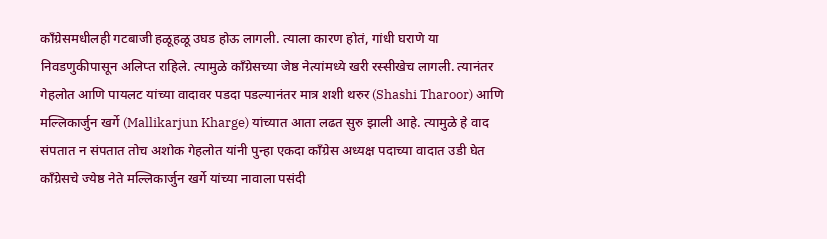काँग्रेसमधीलही गटबाजी हळूहळू उघड होऊ लागली. त्याला कारण होतं, गांधी घराणे या निवडणुकीपासून अलिप्त राहिले. त्यामुळे काँग्रेसच्या जेष्ठ नेत्यांमध्ये खरी रस्सीखेच लागली. त्यानंतर गेहलोत आणि पायलट यांच्या वादावर पडदा पडल्यानंतर मात्र शशी थरुर (Shashi Tharoor) आणि मल्लिकार्जुन खर्गे (Mallikarjun Kharge) यांच्यात आता लढत सुरु झाली आहे. त्यामुळे हे वाद संपतात न संपतात तोच अशोक गेहलोत यांनी पुन्हा एकदा काँग्रेस अध्यक्ष पदाच्या वादात उडी घेत काँग्रेसचे ज्येष्ठ नेते मल्लिकार्जुन खर्गे यांच्या नावाला पसंदी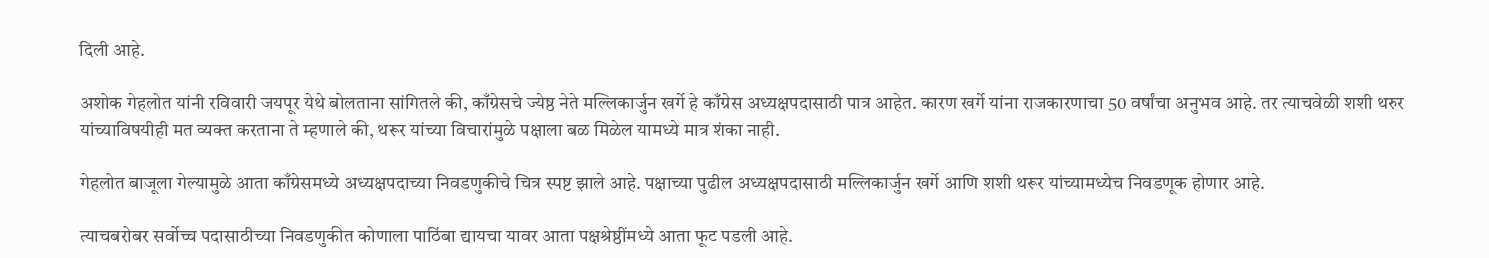दिली आहे.

अशोक गेहलोत यांनी रविवारी जयपूर येथे बोलताना सांगितले की, काँग्रेसचे ज्येष्ठ नेते मल्लिकार्जुन खर्गे हे काँग्रेस अध्यक्षपदासाठी पात्र आहेत. कारण खर्गे यांना राजकारणाचा 50 वर्षांचा अनुभव आहे. तर त्याचवेळी शशी थरुर यांच्याविषयीही मत व्यक्त करताना ते म्हणाले की, थरूर यांच्या विचारांमुळे पक्षाला बळ मिळेल यामध्ये मात्र शंका नाही.

गेहलोत बाजूला गेल्यामुळे आता काँग्रेसमध्ये अध्यक्षपदाच्या निवडणुकीचे चित्र स्पष्ट झाले आहे. पक्षाच्या पुढील अध्यक्षपदासाठी मल्लिकार्जुन खर्गे आणि शशी थरूर यांच्यामध्येच निवडणूक होणार आहे.

त्याचबरोबर सर्वोच्च पदासाठीच्या निवडणुकीत कोणाला पाठिंबा द्यायचा यावर आता पक्षश्रेष्ठींमध्ये आता फूट पडली आहे.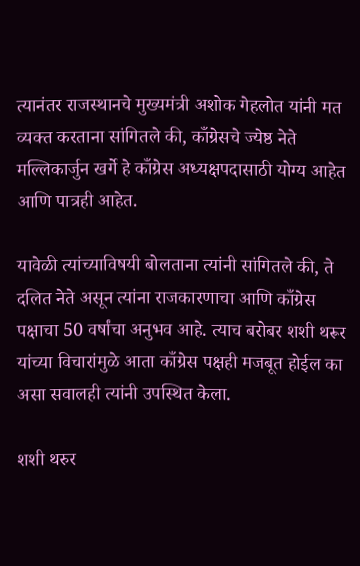त्यानंतर राजस्थानचे मुख्यमंत्री अशोक गेहलोत यांनी मत व्यक्त करताना सांगितले की, काँग्रेसचे ज्येष्ठ नेते मल्लिकार्जुन खर्गे हे काँग्रेस अध्यक्षपदासाठी योग्य आहेत आणि पात्रही आहेत.

यावेळी त्यांच्याविषयी बोलताना त्यांनी सांगितले की, ते दलित नेते असून त्यांना राजकारणाचा आणि काँग्रेस पक्षाचा 50 वर्षांचा अनुभव आहे. त्याच बरोबर शशी थरूर यांच्या विचारांमुळे आता काँग्रेस पक्षही मजबूत होईल का असा सवालही त्यांनी उपस्थित केला.

शशी थरुर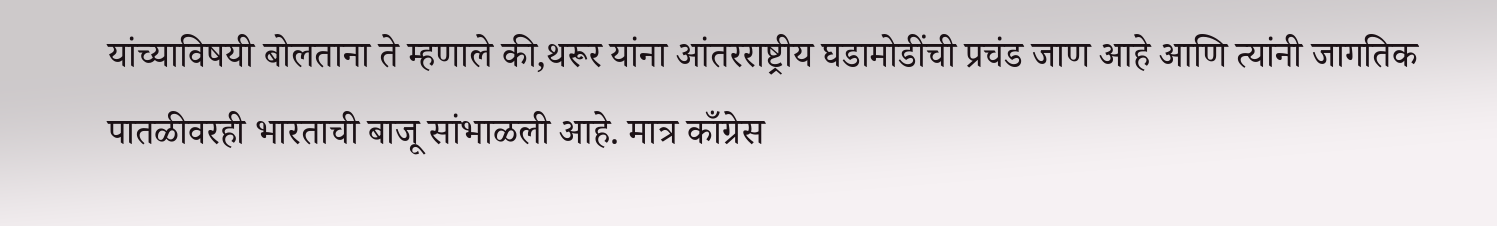यांच्याविषयी बोलताना ते म्हणाले की,थरूर यांना आंतरराष्ट्रीय घडामोडींची प्रचंड जाण आहे आणि त्यांनी जागतिक पातळीवरही भारताची बाजू सांभाळली आहे. मात्र काँग्रेस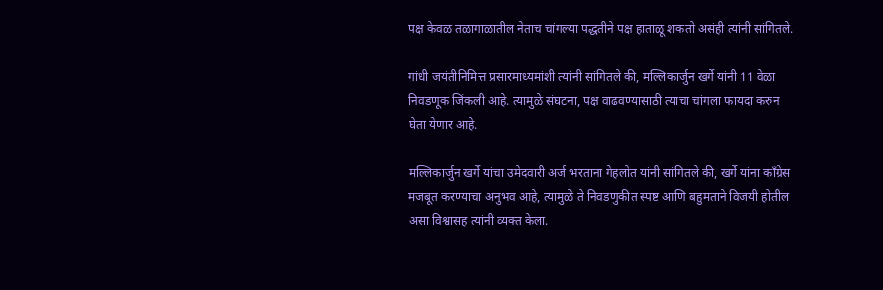पक्ष केवळ तळागाळातील नेताच चांगल्या पद्धतीने पक्ष हाताळू शकतो असंही त्यांनी सांगितले.

गांधी जयंतीनिमित्त प्रसारमाध्यमांशी त्यांनी सांगितले की, मल्लिकार्जुन खर्गे यांनी 11 वेळा निवडणूक जिंकली आहे. त्यामुळे संघटना, पक्ष वाढवण्यासाठी त्याचा चांगला फायदा करुन घेता येणार आहे.

मल्लिकार्जुन खर्गे यांचा उमेदवारी अर्ज भरताना गेहलोत यांनी सांगितले की, खर्गे यांना काँग्रेस मजबूत करण्याचा अनुभव आहे, त्यामुळे ते निवडणुकीत स्पष्ट आणि बहुमताने विजयी होतील असा विश्वासह त्यांनी व्यक्त केला.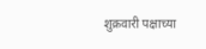शुक्रवारी पक्षाच्या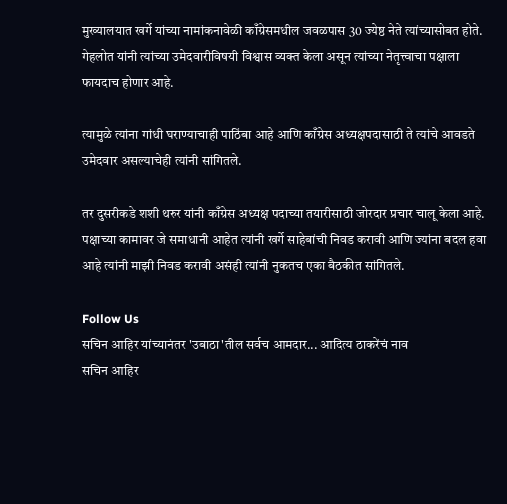मुख्यालयात खर्गे यांच्या नामांकनावेळी काँग्रेसमधील जवळपास 30 ज्येष्ठ नेते त्यांच्यासोबत होते. गेहलोत यांनी त्यांच्या उमेदवारीविषयी विश्वास व्यक्त केला असून त्यांच्या नेतृत्त्वाचा पक्षाला फायदाच होणार आहे.

त्यामुळे त्यांना गांधी घराण्याचाही पाठिंबा आहे आणि काँग्रेस अध्यक्षपदासाठी ते त्यांचे आवडते उमेदवार असल्याचेही त्यांनी सांगितले.

तर दुसरीकडे शशी थरुर यांनी काँग्रेस अध्यक्ष पदाच्या तयारीसाठी जोरदार प्रचार चालू केला आहे. पक्षाच्या कामावर जे समाधानी आहेत त्यांनी खर्गे साहेबांची निवड करावी आणि ज्यांना बदल हवा आहे त्यांनी माझी निवड करावी असंही त्यांनी नुकतच एका बैठकीत सांगितले.

Follow Us
सचिन आहिर यांच्यानंतर 'उबाठा'तील सर्वच आमदार... आदित्य ठाकरेंचं नाव
सचिन आहिर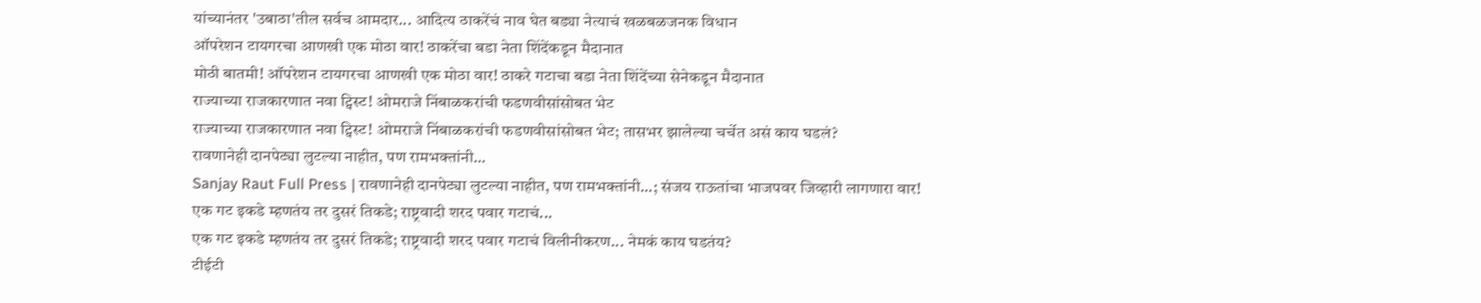यांच्यानंतर 'उबाठा'तील सर्वच आमदार... आदित्य ठाकरेंचं नाव घेत बड्या नेत्याचं खळबळजनक विधान
ऑपरेशन टायगरचा आणखी एक मोठा वार! ठाकरेंचा बडा नेता शिंदेंकडून मैदानात
मोठी बातमी! ऑपरेशन टायगरचा आणखी एक मोठा वार! ठाकरे गटाचा बडा नेता शिंदेंच्या सेनेकडून मैदानात
राज्याच्या राजकारणात नवा ट्विस्ट! ओमराजे निंबाळकरांची फडणवीसांसोबत भेट
राज्याच्या राजकारणात नवा ट्विस्ट! ओमराजे निंबाळकरांची फडणवीसांसोबत भेट; तासभर झालेल्या चर्चेत असं काय घडलं?
रावणानेही दानपेट्या लुटल्या नाहीत, पण रामभक्तांनी...
Sanjay Raut Full Press | रावणानेही दानपेट्या लुटल्या नाहीत, पण रामभक्तांनी...; संजय राऊतांचा भाजपवर जिव्हारी लागणारा वार!
एक गट इकडे म्हणतंय तर दुसरं तिकडे; राष्ट्रवादी शरद पवार गटाचं...
एक गट इकडे म्हणतंय तर दुसरं तिकडे; राष्ट्रवादी शरद पवार गटाचं विलीनीकरण... नेमकं काय घडतंय?
टीईटी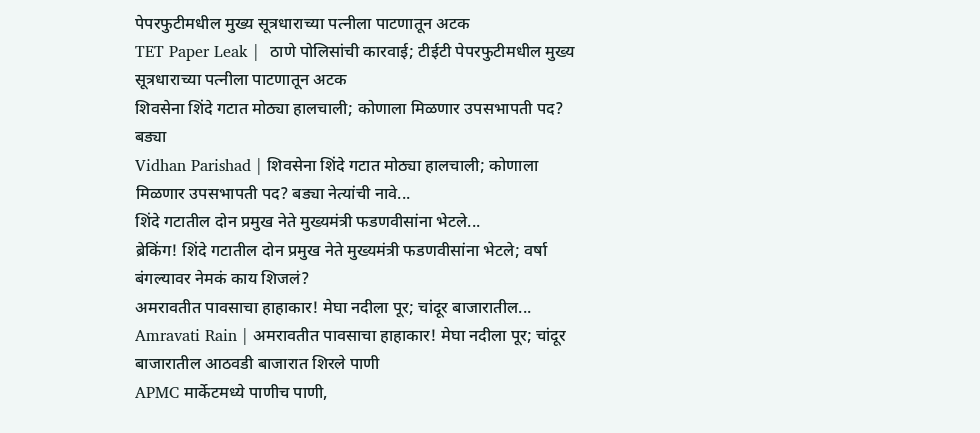पेपरफुटीमधील मुख्य सूत्रधाराच्या पत्नीला पाटणातून अटक
TET Paper Leak |  ठाणे पोलिसांची कारवाई; टीईटी पेपरफुटीमधील मुख्य सूत्रधाराच्या पत्नीला पाटणातून अटक
शिवसेना शिंदे गटात मोठ्या हालचाली; कोणाला मिळणार उपसभापती पद? बड्या
Vidhan Parishad | शिवसेना शिंदे गटात मोठ्या हालचाली; कोणाला मिळणार उपसभापती पद? बड्या नेत्यांची नावे...
शिंदे गटातील दोन प्रमुख नेते मुख्यमंत्री फडणवीसांना भेटले...
ब्रेकिंग! शिंदे गटातील दोन प्रमुख नेते मुख्यमंत्री फडणवीसांना भेटले; वर्षा बंगल्यावर नेमकं काय शिजलं?
अमरावतीत पावसाचा हाहाकार! मेघा नदीला पूर; चांदूर बाजारातील...
Amravati Rain | अमरावतीत पावसाचा हाहाकार! मेघा नदीला पूर; चांदूर बाजारातील आठवडी बाजारात शिरले पाणी
APMC मार्केटमध्ये पाणीच पाणी,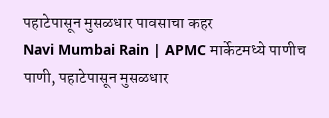पहाटेपासून मुसळधार पावसाचा कहर
Navi Mumbai Rain | APMC मार्केटमध्ये पाणीच पाणी, पहाटेपासून मुसळधार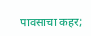पावसाचा कहर;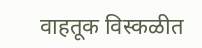वाहतूक विस्कळीत